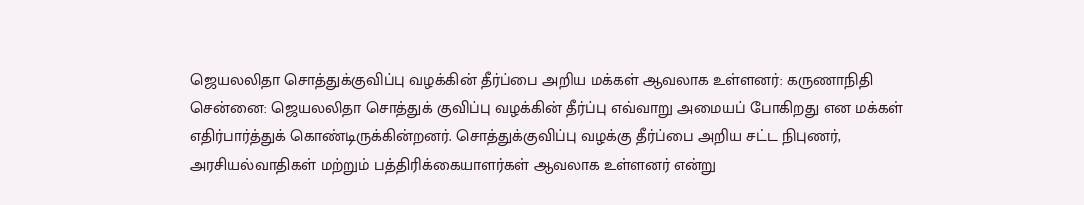ஜெயலலிதா சொத்துக்குவிப்பு வழக்கின் தீர்ப்பை அறிய மக்கள் ஆவலாக உள்ளனர்: கருணாநிதி
சென்னை: ஜெயலலிதா சொத்துக் குவிப்பு வழக்கின் தீர்ப்பு எவ்வாறு அமையப் போகிறது என மக்கள் எதிர்பார்த்துக் கொண்டிருக்கின்றனர். சொத்துக்குவிப்பு வழக்கு தீர்ப்பை அறிய சட்ட நிபுணர், அரசியல்வாதிகள் மற்றும் பத்திரிக்கையாளர்கள் ஆவலாக உள்ளனர் என்று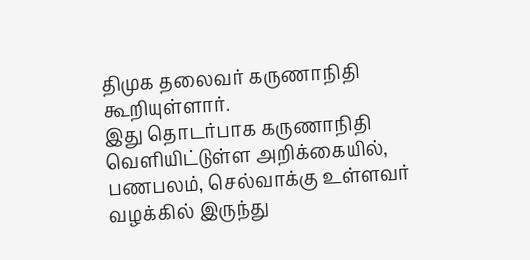திமுக தலைவர் கருணாநிதி கூறியுள்ளார்.
இது தொடர்பாக கருணாநிதி வெளியிட்டுள்ள அறிக்கையில், பணபலம், செல்வாக்கு உள்ளவர் வழக்கில் இருந்து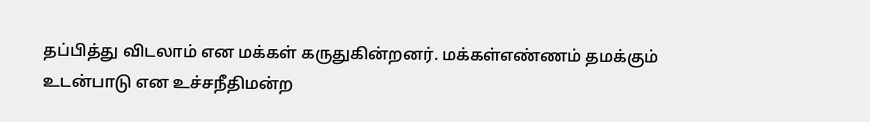தப்பித்து விடலாம் என மக்கள் கருதுகின்றனர். மக்கள்எண்ணம் தமக்கும் உடன்பாடு என உச்சநீதிமன்ற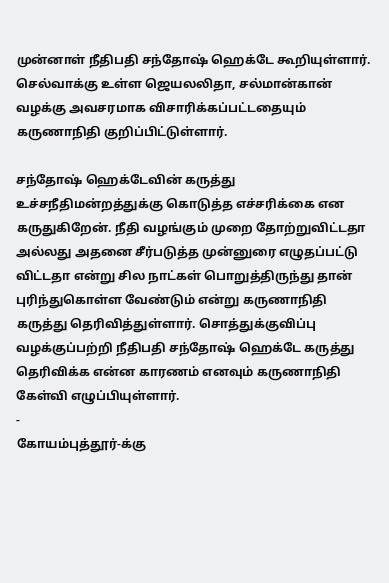முன்னாள் நீதிபதி சந்தோஷ் ஹெக்டே கூறியுள்ளார். செல்வாக்கு உள்ள ஜெயலலிதா, சல்மான்கான் வழக்கு அவசரமாக விசாரிக்கப்பட்டதையும் கருணாநிதி குறிப்பிட்டுள்ளார்.

சந்தோஷ் ஹெக்டேவின் கருத்து உச்சநீதிமன்றத்துக்கு கொடுத்த எச்சரிக்கை என கருதுகிறேன். நீதி வழங்கும் முறை தோற்றுவிட்டதா அல்லது அதனை சீர்படுத்த முன்னுரை எழுதப்பட்டு விட்டதா என்று சில நாட்கள் பொறுத்திருந்து தான் புரிந்துகொள்ள வேண்டும் என்று கருணாநிதி கருத்து தெரிவித்துள்ளார். சொத்துக்குவிப்பு வழக்குப்பற்றி நீதிபதி சந்தோஷ் ஹெக்டே கருத்து தெரிவிக்க என்ன காரணம் எனவும் கருணாநிதி கேள்வி எழுப்பியுள்ளார்.
-
கோயம்புத்தூர்-க்கு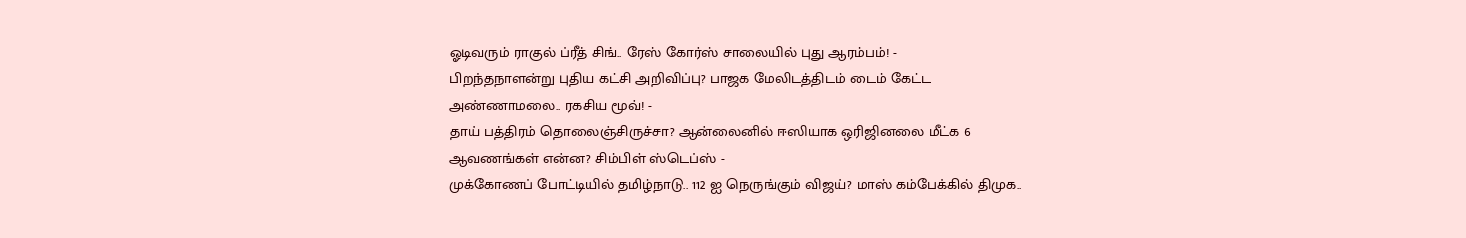ஓடிவரும் ராகுல் ப்ரீத் சிங்.. ரேஸ் கோர்ஸ் சாலையில் புது ஆரம்பம்! -
பிறந்தநாளன்று புதிய கட்சி அறிவிப்பு? பாஜக மேலிடத்திடம் டைம் கேட்ட அண்ணாமலை.. ரகசிய மூவ்! -
தாய் பத்திரம் தொலைஞ்சிருச்சா? ஆன்லைனில் ஈஸியாக ஒரிஜினலை மீட்க 6 ஆவணங்கள் என்ன? சிம்பிள் ஸ்டெப்ஸ் -
முக்கோணப் போட்டியில் தமிழ்நாடு.. 112 ஐ நெருங்கும் விஜய்? மாஸ் கம்பேக்கில் திமுக..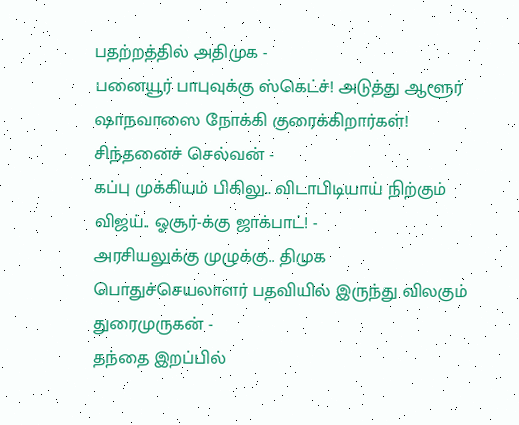பதற்றத்தில் அதிமுக -
பனையூர் பாபுவுக்கு ஸ்கெட்ச்! அடுத்து ஆளூர் ஷாநவாஸை நோக்கி குரைக்கிறார்கள்! சிந்தனைச் செல்வன் -
கப்பு முக்கியம் பிகிலு.. விடாபிடியாய் நிற்கும் விஜய்.. ஓசூர்-க்கு ஜாக்பாட்! -
அரசியலுக்கு முழுக்கு.. திமுக பொதுச்செயலாளர் பதவியில் இருந்து விலகும் துரைமுருகன் -
தந்தை இறப்பில்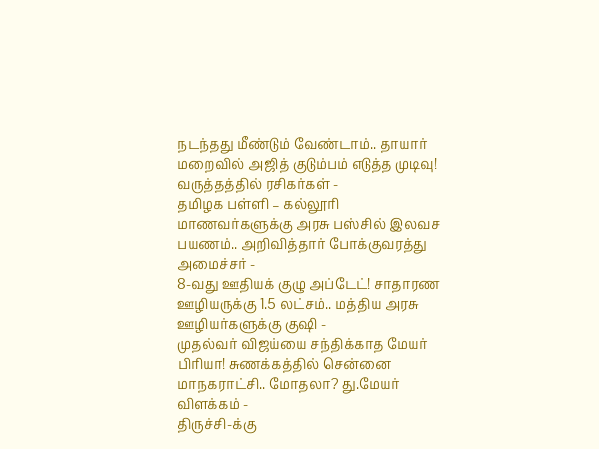நடந்தது மீண்டும் வேண்டாம்.. தாயார் மறைவில் அஜித் குடும்பம் எடுத்த முடிவு! வருத்தத்தில் ரசிகர்கள் -
தமிழக பள்ளி – கல்லூரி மாணவர்களுக்கு அரசு பஸ்சில் இலவச பயணம்.. அறிவித்தார் போக்குவரத்து அமைச்சர் -
8-வது ஊதியக் குழு அப்டேட்! சாதாரண ஊழியருக்கு 1.5 லட்சம்.. மத்திய அரசு ஊழியர்களுக்கு குஷி -
முதல்வர் விஜய்யை சந்திக்காத மேயர் பிரியா! சுணக்கத்தில் சென்னை மாநகராட்சி.. மோதலா? து.மேயர் விளக்கம் -
திருச்சி-க்கு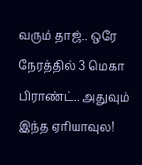வரும் தாஜ்.. ஒரே நேரத்தில் 3 மெகா பிராண்ட்.. அதுவும் இந்த ஏரியாவுல!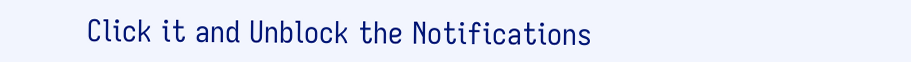Click it and Unblock the Notifications